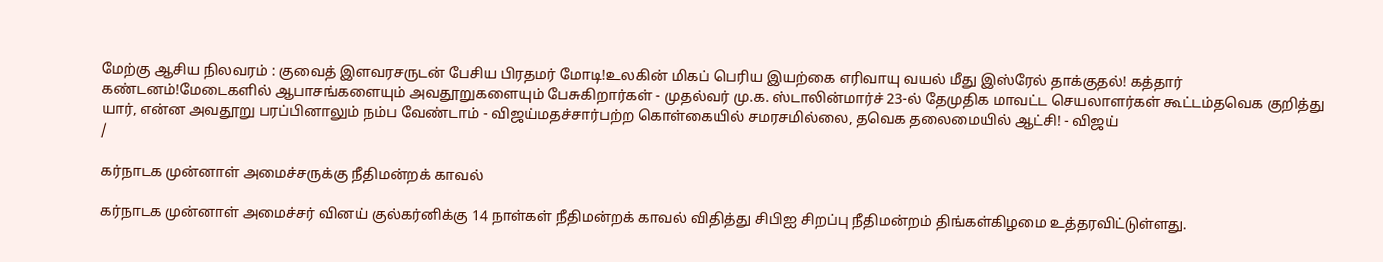மேற்கு ஆசிய நிலவரம் : குவைத் இளவரசருடன் பேசிய பிரதமர் மோடி!உலகின் மிகப் பெரிய இயற்கை எரிவாயு வயல் மீது இஸ்ரேல் தாக்குதல்! கத்தார் கண்டனம்!மேடைகளில் ஆபாசங்களையும் அவதூறுகளையும் பேசுகிறார்கள் - முதல்வர் மு.க. ஸ்டாலின்மார்ச் 23-ல் தேமுதிக மாவட்ட செயலாளர்கள் கூட்டம்தவெக குறித்து யார், என்ன அவதூறு பரப்பினாலும் நம்ப வேண்டாம் - விஜய்மதச்சார்பற்ற கொள்கையில் சமரசமில்லை, தவெக தலைமையில் ஆட்சி! - விஜய்
/

கர்நாடக முன்னாள் அமைச்சருக்கு நீதிமன்றக் காவல்

கர்நாடக முன்னாள் அமைச்சர் வினய் குல்கர்னிக்கு 14 நாள்கள் நீதிமன்றக் காவல் விதித்து சிபிஐ சிறப்பு நீதிமன்றம் திங்கள்கிழமை உத்தரவிட்டுள்ளது.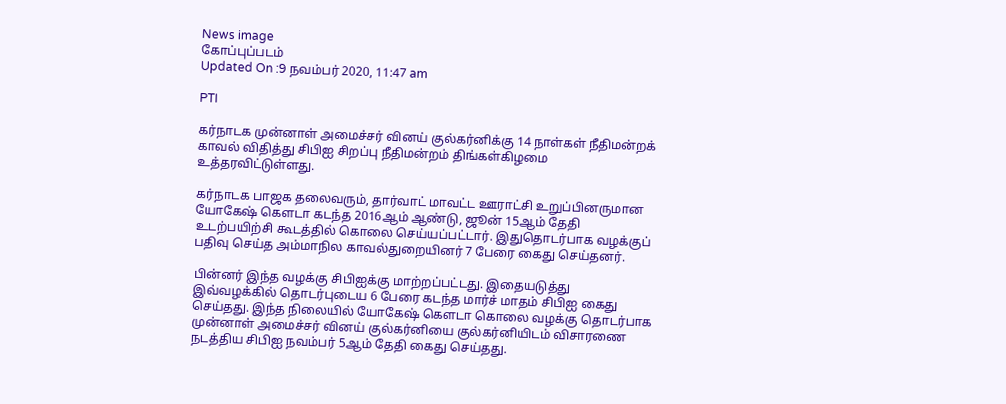News image
கோப்புப்படம்
Updated On :9 நவம்பர் 2020, 11:47 am

PTI

கர்நாடக முன்னாள் அமைச்சர் வினய் குல்கர்னிக்கு 14 நாள்கள் நீதிமன்றக் காவல் விதித்து சிபிஐ சிறப்பு நீதிமன்றம் திங்கள்கிழமை உத்தரவிட்டுள்ளது.

கர்நாடக பாஜக தலைவரும், தார்வாட் மாவட்ட ஊராட்சி உறுப்பினருமான யோகேஷ் கௌடா கடந்த 2016ஆம் ஆண்டு, ஜூன் 15ஆம் தேதி உடற்பயிற்சி கூடத்தில் கொலை செய்யப்பட்டார். இதுதொடர்பாக வழக்குப் பதிவு செய்த அம்மாநில காவல்துறையினர் 7 பேரை கைது செய்தனர்.

பின்னர் இந்த வழக்கு சிபிஐக்கு மாற்றப்பட்டது. இதையடுத்து இவ்வழக்கில் தொடர்புடைய 6 பேரை கடந்த மார்ச் மாதம் சிபிஐ கைது செய்தது. இந்த நிலையில் யோகேஷ் கௌடா கொலை வழக்கு தொடர்பாக முன்னாள் அமைச்சர் வினய் குல்கர்னியை குல்கர்னியிடம் விசாரணை நடத்திய சிபிஐ நவம்பர் 5ஆம் தேதி கைது செய்தது.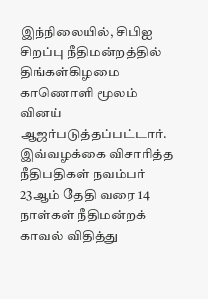இந்நிலையில், சிபிஐ சிறப்பு நீதிமன்றத்தில் திங்கள்கிழமை காணொளி மூலம் வினய் ஆஜர்படுத்தப்பட்டார். இவ்வழக்கை விசாரித்த நீதிபதிகள் நவம்பர் 23ஆம் தேதி வரை 14 நாள்கள் நீதிமன்றக் காவல் விதித்து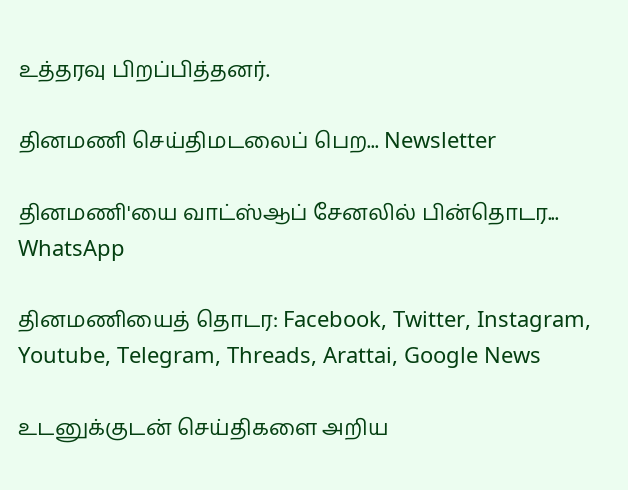உத்தரவு பிறப்பித்தனர்.

தினமணி செய்திமடலைப் பெற... Newsletter

தினமணி'யை வாட்ஸ்ஆப் சேனலில் பின்தொடர... WhatsApp

தினமணியைத் தொடர: Facebook, Twitter, Instagram, Youtube, Telegram, Threads, Arattai, Google News

உடனுக்குடன் செய்திகளை அறிய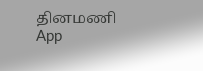தினமணி App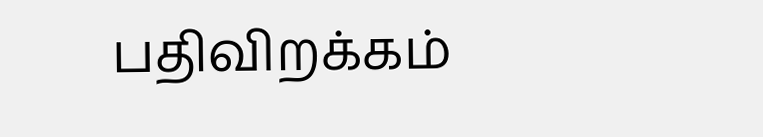பதிவிறக்கம்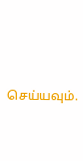செய்யவும்.